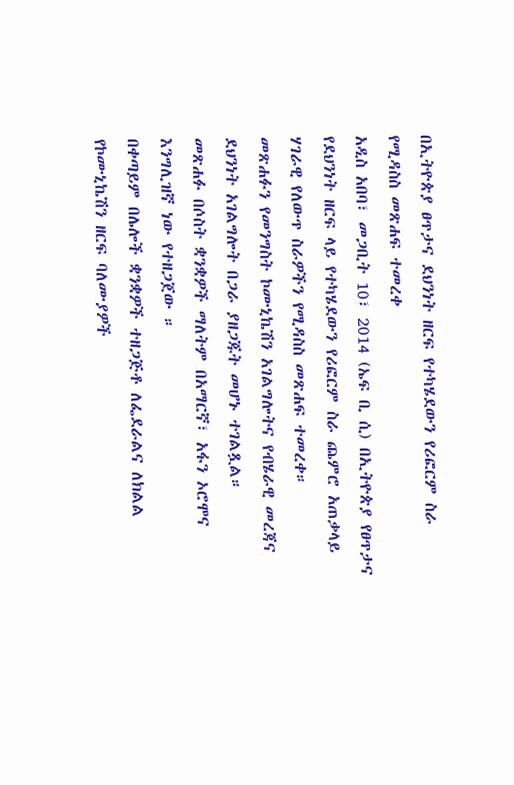በኢትዮጵያ ፀጥታና ደህንነት ዘርፍ የተካሄደውን የሪፎርም ስራ የሚዳስስ መጽሐፍ ተመረቀ
አዲስ አበባ፣ መጋቢት 10፣ 2014 (ኤፍ ቢ ሲ) በኢትዮጵያ የፀጥታና የደህንነት ዘርፍ ላይ የተካሄደውን የሪፎርም ስራ ጨምሮ አጠቃላይ ሃገራዊ የለውጥ ስራዎችን የሚዳስስ መጽሐፍ ተመረቀ።
መጽሐፉን የመንግስት ኮሙኒኬሽን አገልግሎትና የብሄራዊ መረጃና ደህንነት አገልግሎት በጋራ ያዘጋጁት መሆኑ ተገልጿል።
መጽሐፉ በሶስት ቋንቋዎች ማለትም በአማርኛ፣ አፋን ኦሮሞና እንግሊዝኛ ነው የተዘጋጀው ።
በቀጣይም በሌሎች ቋንቋዎች ተዘጋጅቶ ለፌደራልና ለክልል የኮሙኒኬሽን ዘርፍ ባለሙያዎች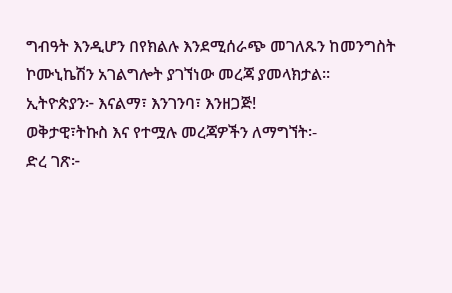ግብዓት እንዲሆን በየክልሉ እንደሚሰራጭ መገለጹን ከመንግስት ኮሙኒኬሽን አገልግሎት ያገኘነው መረጃ ያመላክታል።
ኢትዮጵያን፦ እናልማ፣ እንገንባ፣ እንዘጋጅ!
ወቅታዊ፣ትኩስ እና የተሟሉ መረጃዎችን ለማግኘት፡-
ድረ ገጽ፦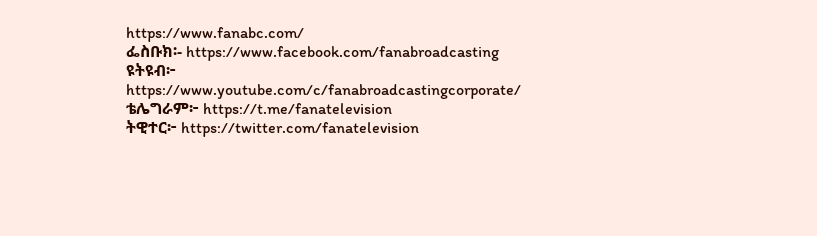https://www.fanabc.com/
ፌስቡክ፡- https://www.facebook.com/fanabroadcasting
ዩትዩብ፦ https://www.youtube.com/c/fanabroadcastingcorporate/
ቴሌግራም፦ https://t.me/fanatelevision
ትዊተር፦ https://twitter.com/fanatelevision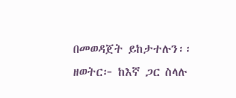በመወዳጀት ይከታተሉን፡፡
ዘወትር፦ ከእኛ ጋር ስላሉ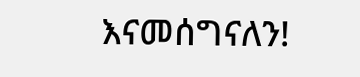እናመሰግናለን!